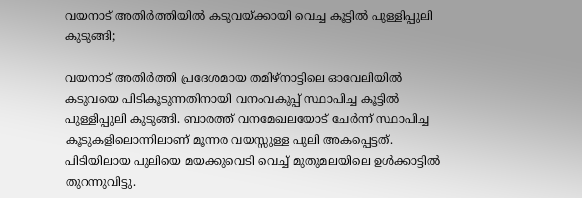വയനാട് അതിർത്തിയിൽ കടുവയ്ക്കായി വെച്ച കൂട്ടിൽ പുള്ളിപ്പുലി കുടുങ്ങി;

വയനാട് അതിർത്തി പ്രദേശമായ തമിഴ്‌നാട്ടിലെ ഓവേലിയിൽ കടുവയെ പിടികൂടുന്നതിനായി വനംവകുപ്പ് സ്ഥാപിച്ച കൂട്ടിൽ പുള്ളിപ്പുലി കുടുങ്ങി. ബാരത്ത് വനമേഖലയോട് ചേർന്ന് സ്ഥാപിച്ച കൂടുകളിലൊന്നിലാണ് മൂന്നര വയസ്സുള്ള പുലി അകപ്പെട്ടത്. പിടിയിലായ പുലിയെ മയക്കുവെടി വെച്ച് മുതുമലയിലെ ഉൾക്കാട്ടിൽ തുറന്നുവിട്ടു.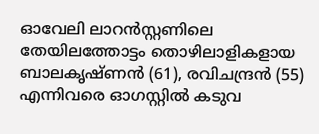ഓവേലി ലാറൻസ്റ്റണിലെ തേയിലത്തോട്ടം തൊഴിലാളികളായ ബാലകൃഷ്ണൻ (61), രവിചന്ദ്രൻ (55) എന്നിവരെ ഓഗസ്റ്റിൽ കടുവ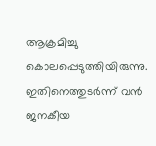ആക്രമിച്ചു കൊലപ്പെടുത്തിയിരുന്നു. ഇതിനെത്തുടർന്ന് വൻ ജനകീയ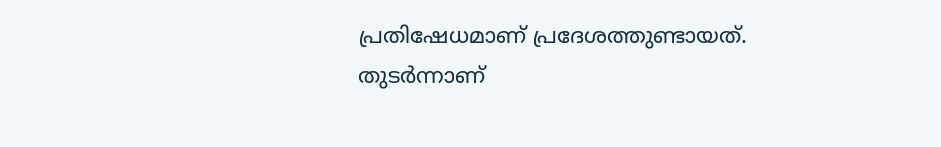പ്രതിഷേധമാണ് പ്രദേശത്തുണ്ടായത്. തുടർന്നാണ്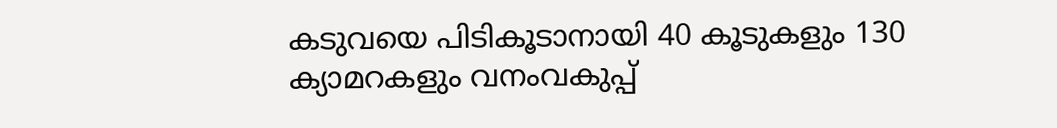കടുവയെ പിടികൂടാനായി 40 കൂടുകളും 130 ക്യാമറകളും വനംവകുപ്പ്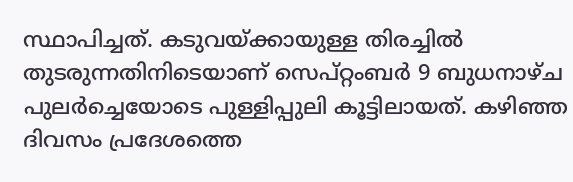സ്ഥാപിച്ചത്. കടുവയ്ക്കായുള്ള തിരച്ചിൽ തുടരുന്നതിനിടെയാണ് സെപ്റ്റംബർ 9 ബുധനാഴ്ച പുലർച്ചെയോടെ പുള്ളിപ്പുലി കൂട്ടിലായത്. കഴിഞ്ഞ ദിവസം പ്രദേശത്തെ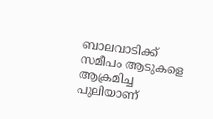ബാലവാടിക്ക് സമീപം ആടുകളെ ആക്രമിച്ച പുലിയാണ്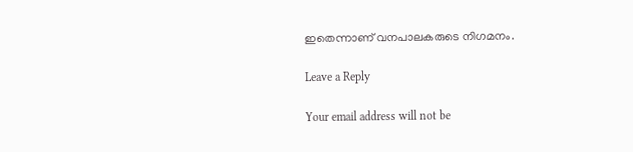ഇതെന്നാണ് വനപാലകരുടെ നിഗമനം.

Leave a Reply

Your email address will not be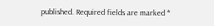published. Required fields are marked *